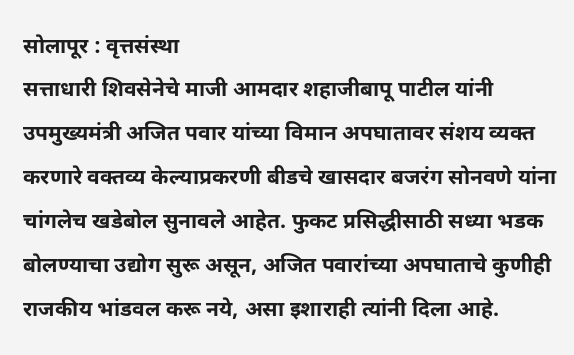सोलापूर : वृत्तसंस्था
सत्ताधारी शिवसेनेचे माजी आमदार शहाजीबापू पाटील यांनी उपमुख्यमंत्री अजित पवार यांच्या विमान अपघातावर संशय व्यक्त करणारे वक्तव्य केल्याप्रकरणी बीडचे खासदार बजरंग सोनवणे यांना चांगलेच खडेबोल सुनावले आहेत. फुकट प्रसिद्धीसाठी सध्या भडक बोलण्याचा उद्योग सुरू असून, अजित पवारांच्या अपघाताचे कुणीही राजकीय भांडवल करू नये, असा इशाराही त्यांनी दिला आहे.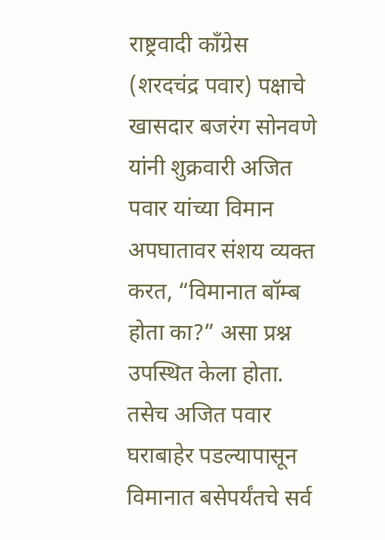राष्ट्रवादी काँग्रेस (शरदचंद्र पवार) पक्षाचे खासदार बजरंग सोनवणे यांनी शुक्रवारी अजित पवार यांच्या विमान अपघातावर संशय व्यक्त करत, “विमानात बॉम्ब होता का?” असा प्रश्न उपस्थित केला होता. तसेच अजित पवार घराबाहेर पडल्यापासून विमानात बसेपर्यंतचे सर्व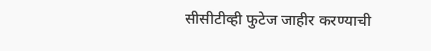सीसीटीव्ही फुटेज जाहीर करण्याची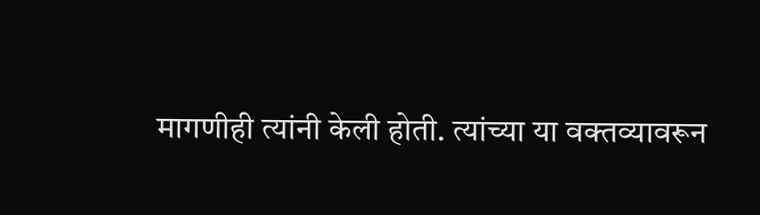मागणीही त्यांनी केली होती. त्यांच्या या वक्तव्यावरून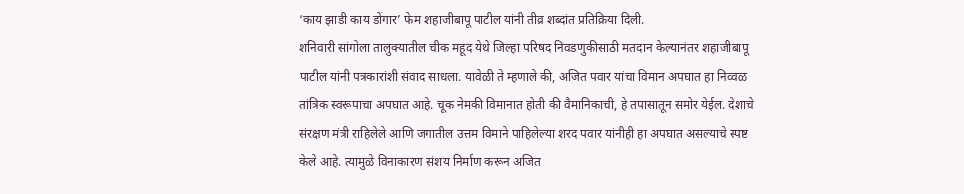‘काय झाडी काय डोंगार’ फेम शहाजीबापू पाटील यांनी तीव्र शब्दांत प्रतिक्रिया दिली.
शनिवारी सांगोला तालुक्यातील चीक महूद येथे जिल्हा परिषद निवडणुकीसाठी मतदान केल्यानंतर शहाजीबापू पाटील यांनी पत्रकारांशी संवाद साधला. यावेळी ते म्हणाले की, अजित पवार यांचा विमान अपघात हा निव्वळ तांत्रिक स्वरूपाचा अपघात आहे. चूक नेमकी विमानात होती की वैमानिकाची, हे तपासातून समोर येईल. देशाचे संरक्षण मंत्री राहिलेले आणि जगातील उत्तम विमाने पाहिलेल्या शरद पवार यांनीही हा अपघात असल्याचे स्पष्ट केले आहे. त्यामुळे विनाकारण संशय निर्माण करून अजित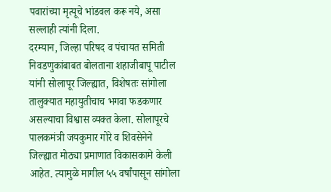पवारांच्या मृत्यूचे भांडवल करू नये, असा सल्लाही त्यांनी दिला.
दरम्यान, जिल्हा परिषद व पंचायत समिती निवडणुकांबाबत बोलताना शहाजीबापू पाटील यांनी सोलापूर जिल्ह्यात, विशेषतः सांगोला तालुक्यात महायुतीचाच भगवा फडकणार असल्याचा विश्वास व्यक्त केला. सोलापूरचे पालकमंत्री जयकुमार गोरे व शिवसेनेने जिल्ह्यात मोठ्या प्रमाणात विकासकामे केली आहेत. त्यामुळे मागील ५५ वर्षांपासून सांगोला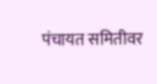पंचायत समितीवर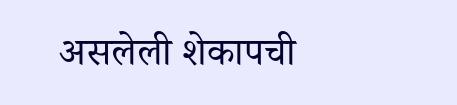असलेली शेकापची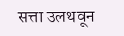सत्ता उलथवून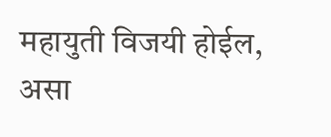महायुती विजयी होईल, असा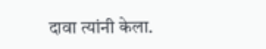दावा त्यांनी केला.